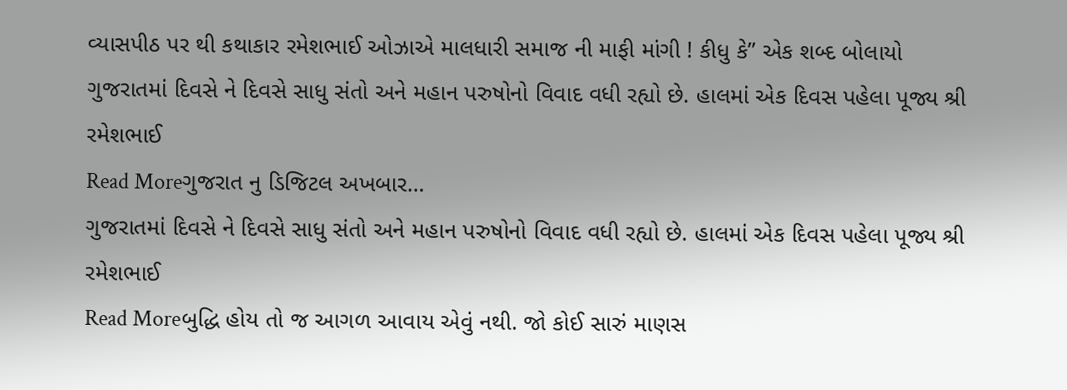વ્યાસપીઠ પર થી કથાકાર રમેશભાઈ ઓઝાએ માલધારી સમાજ ની માફી માંગી ! કીધુ કે” એક શબ્દ બોલાયો
ગુજરાતમાં દિવસે ને દિવસે સાધુ સંતો અને મહાન પરુષોનો વિવાદ વધી રહ્યો છે. હાલમાં એક દિવસ પહેલા પૂજ્ય શ્રી રમેશભાઈ
Read Moreગુજરાત નુ ડિજિટલ અખબાર…
ગુજરાતમાં દિવસે ને દિવસે સાધુ સંતો અને મહાન પરુષોનો વિવાદ વધી રહ્યો છે. હાલમાં એક દિવસ પહેલા પૂજ્ય શ્રી રમેશભાઈ
Read Moreબુદ્ધિ હોય તો જ આગળ આવાય એવું નથી. જો કોઈ સારું માણસ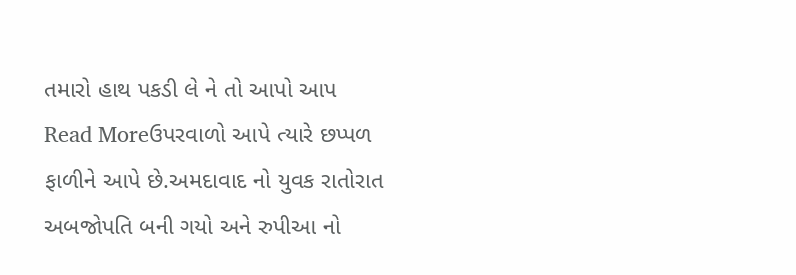તમારો હાથ પકડી લે ને તો આપો આપ
Read Moreઉપરવાળો આપે ત્યારે છપ્પળ ફાળીને આપે છે.અમદાવાદ નો યુવક રાતોરાત અબજોપતિ બની ગયો અને રુપીઆ નો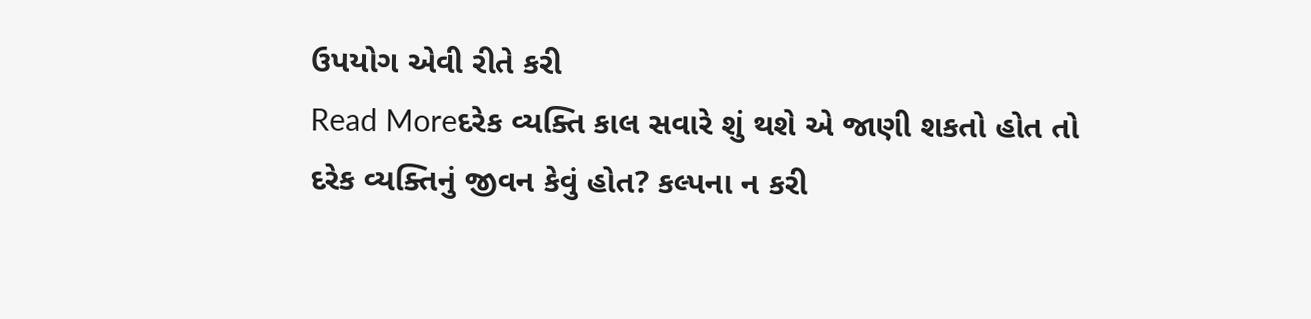ઉપયોગ એવી રીતે કરી
Read Moreદરેક વ્યક્તિ કાલ સવારે શું થશે એ જાણી શકતો હોત તો દરેક વ્યક્તિનું જીવન કેવું હોત? કલ્પના ન કરી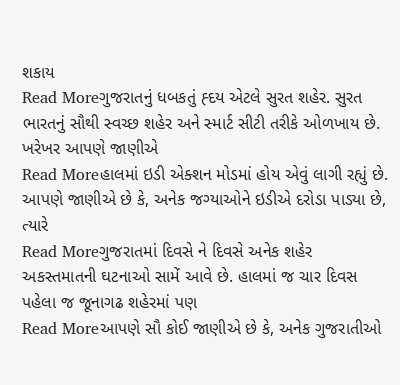શકાય
Read Moreગુજરાતનું ધબકતું હ્દય એટલે સુરત શહેર. સુરત ભારતનું સૌથી સ્વચ્છ શહેર અને સ્માર્ટ સીટી તરીકે ઓળખાય છે. ખરેખર આપણે જાણીએ
Read Moreહાલમાં ઇડી એક્શન મોડમાં હોય એવું લાગી રહ્યું છે. આપણે જાણીએ છે કે, અનેક જગ્યાઓને ઇડીએ દરોડા પાડ્યા છે, ત્યારે
Read Moreગુજરાતમાં દિવસે ને દિવસે અનેક શહેર અકસ્તમાતની ઘટનાઓ સામેં આવે છે. હાલમાં જ ચાર દિવસ પહેલા જ જૂનાગઢ શહેરમાં પણ
Read Moreઆપણે સૌ કોઈ જાણીએ છે કે, અનેક ગુજરાતીઓ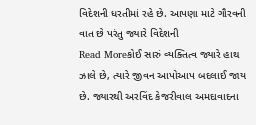વિદેશની ધરતીમાં રહે છે. આપણા માટે ગૌરવની વાત છે પરંતુ જ્યારે વિદેશની
Read Moreકોઈ સારું વ્યક્તિત્વ જ્યારે હાથ ઝાલે છે, ત્યારે જીવન આપોઆપ બદલાઈ જાય છે. જ્યારથી અરવિંદ કેજરીવાલ અમદાવાદના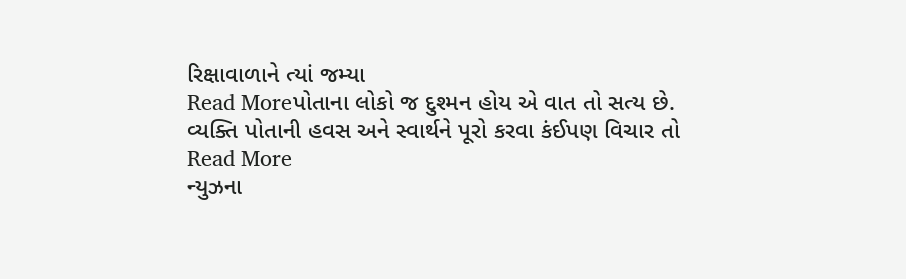રિક્ષાવાળાને ત્યાં જમ્યા
Read Moreપોતાના લોકો જ દુશ્મન હોય એ વાત તો સત્ય છે. વ્યક્તિ પોતાની હવસ અને સ્વાર્થને પૂરો કરવા કંઈપણ વિચાર તો
Read More
ન્યુઝના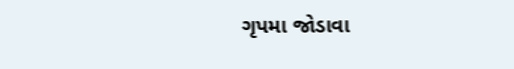ગૃપમા જોડાવા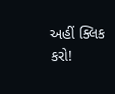અહીં ક્લિક કરો!